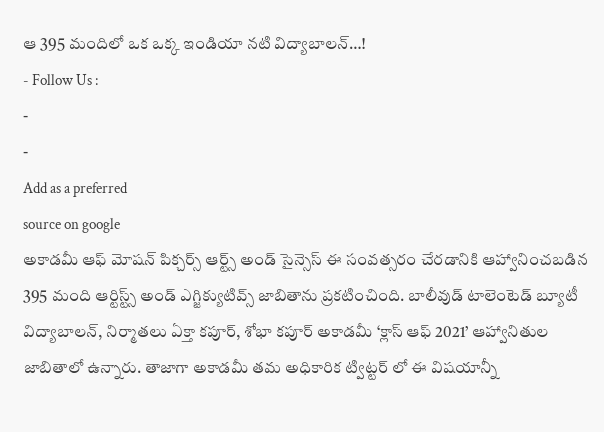ఆ 395 మందిలో ఒక ఒక్క ఇండియా నటి విద్యాబాలన్…!
- Follow Us :
-
-
Add as a preferred
source on google
అకాడమీ ఆఫ్ మోషన్ పిక్చర్స్ ఆర్ట్స్ అండ్ సైన్సెస్ ఈ సంవత్సరం చేరడానికి ఆహ్వానించబడిన 395 మంది ఆర్టిస్ట్స్ అండ్ ఎగ్జిక్యుటివ్స్ జాబితాను ప్రకటించింది. బాలీవుడ్ టాలెంటెడ్ బ్యూటీ విద్యాబాలన్, నిర్మాతలు ఏక్తా కపూర్, శోభా కపూర్ అకాడమీ ‘క్లాస్ ఆఫ్ 2021’ ఆహ్వానితుల జాబితాలో ఉన్నారు. తాజాగా అకాడమీ తమ అధికారిక ట్విట్టర్ లో ఈ విషయాన్నీ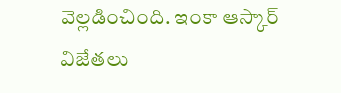వెల్లడించింది. ఇంకా ఆస్కార్ విజేతలు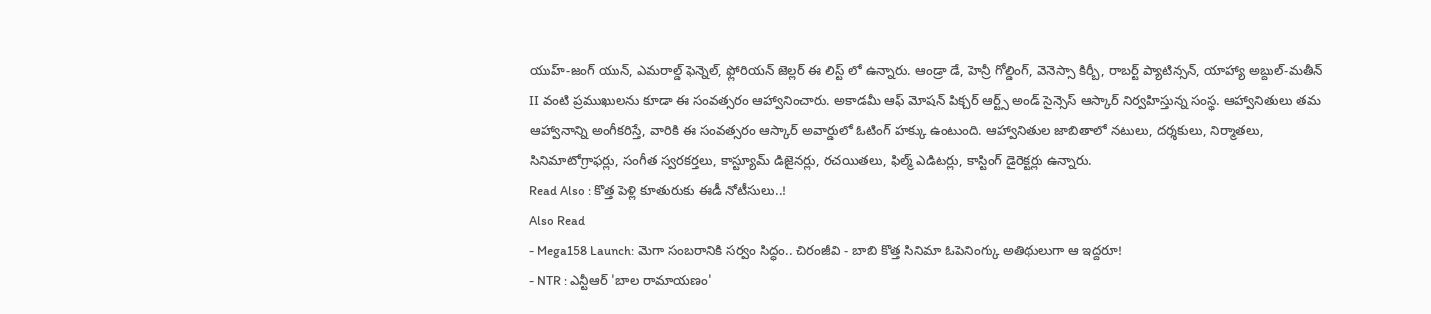యుహ్-జంగ్ యున్, ఎమరాల్డ్ ఫెన్నెల్, ఫ్లోరియన్ జెల్లర్ ఈ లిస్ట్ లో ఉన్నారు. ఆండ్రా డే, హెన్రీ గోల్డింగ్, వెనెస్సా కిర్బీ, రాబర్ట్ ప్యాటిన్సన్, యాహ్యా అబ్దుల్-మతీన్ II వంటి ప్రముఖులను కూడా ఈ సంవత్సరం ఆహ్వానించారు. అకాడమీ ఆఫ్ మోషన్ పిక్చర్ ఆర్ట్స్ అండ్ సైన్సెస్ ఆస్కార్ నిర్వహిస్తున్న సంస్థ. ఆహ్వానితులు తమ ఆహ్వానాన్ని అంగీకరిస్తే, వారికి ఈ సంవత్సరం ఆస్కార్ అవార్డులో ఓటింగ్ హక్కు ఉంటుంది. ఆహ్వానితుల జాబితాలో నటులు, దర్శకులు, నిర్మాతలు, సినిమాటోగ్రాఫర్లు, సంగీత స్వరకర్తలు, కాస్ట్యూమ్ డిజైనర్లు, రచయితలు, ఫిల్మ్ ఎడిటర్లు, కాస్టింగ్ డైరెక్టర్లు ఉన్నారు.
Read Also : కొత్త పెళ్లి కూతురుకు ఈడీ నోటీసులు..!
Also Read
- Mega158 Launch: మెగా సంబరానికి సర్వం సిద్ధం.. చిరంజీవి - బాబి కొత్త సినిమా ఓపెనింగ్కు అతిథులుగా ఆ ఇద్దరూ!
- NTR : ఎన్టీఆర్ 'బాల రామాయణం'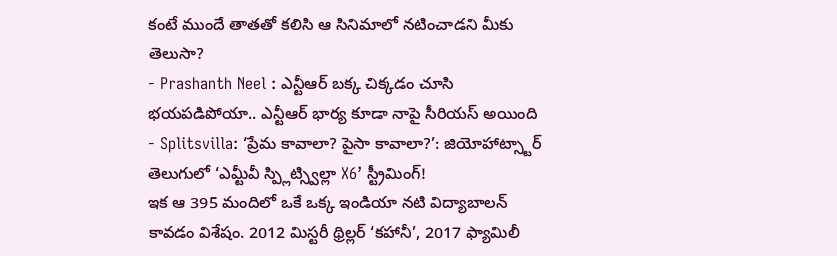కంటే ముందే తాతతో కలిసి ఆ సినిమాలో నటించాడని మీకు తెలుసా?
- Prashanth Neel : ఎన్టీఆర్ బక్క చిక్కడం చూసి భయపడిపోయా.. ఎన్టీఆర్ భార్య కూడా నాపై సీరియస్ అయింది
- Splitsvilla: ‘ప్రేమ కావాలా? పైసా కావాలా?’: జియోహాట్స్టార్ తెలుగులో ‘ఎమ్టీవీ స్ప్లిట్స్విల్లా X6’ స్ట్రీమింగ్!
ఇక ఆ 395 మందిలో ఒకే ఒక్క ఇండియా నటి విద్యాబాలన్ కావడం విశేషం. 2012 మిస్టరీ థ్రిల్లర్ ‘కహానీ’, 2017 ఫ్యామిలీ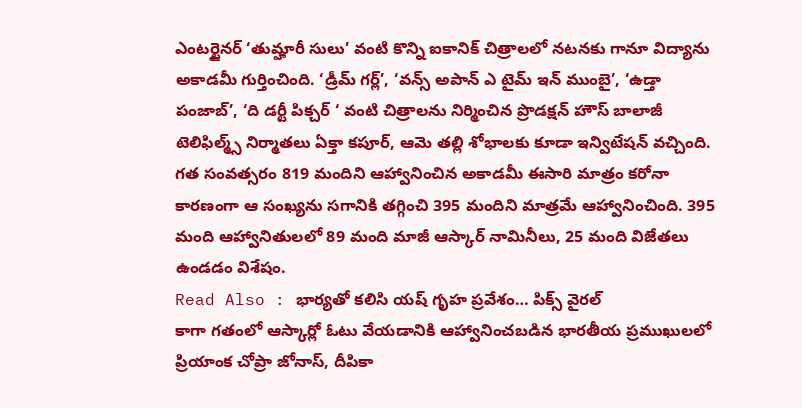ఎంటర్టైనర్ ‘తుమ్హారీ సులు’ వంటి కొన్ని ఐకానిక్ చిత్రాలలో నటనకు గానూ విద్యాను అకాడమీ గుర్తించింది. ‘డ్రీమ్ గర్ల్’, ‘వన్స్ అపాన్ ఎ టైమ్ ఇన్ ముంబై’, ‘ఉడ్తా పంజాబ్’, ‘ది డర్టీ పిక్చర్ ‘ వంటి చిత్రాలను నిర్మించిన ప్రొడక్షన్ హౌస్ బాలాజీ టెలిఫిల్మ్స్ నిర్మాతలు ఏక్తా కపూర్, ఆమె తల్లి శోభాలకు కూడా ఇన్విటేషన్ వచ్చింది. గత సంవత్సరం 819 మందిని ఆహ్వానించిన అకాడమీ ఈసారి మాత్రం కరోనా కారణంగా ఆ సంఖ్యను సగానికి తగ్గించి 395 మందిని మాత్రమే ఆహ్వానించింది. 395 మంది ఆహ్వానితులలో 89 మంది మాజీ ఆస్కార్ నామినీలు, 25 మంది విజేతలు ఉండడం విశేషం.
Read Also : భార్యతో కలిసి యష్ గృహ ప్రవేశం… పిక్స్ వైరల్
కాగా గతంలో ఆస్కార్లో ఓటు వేయడానికి ఆహ్వానించబడిన భారతీయ ప్రముఖులలో ప్రియాంక చోప్రా జోనాస్, దీపికా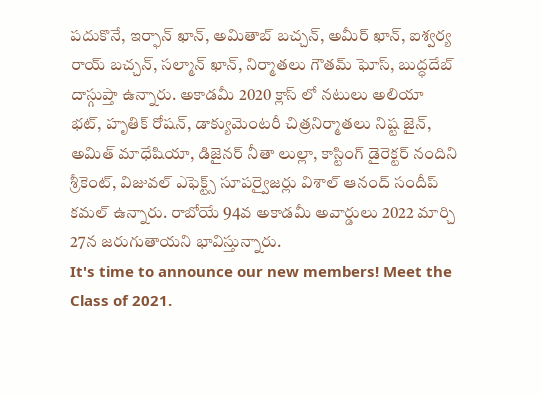పదుకొనే, ఇర్ఫాన్ ఖాన్, అమితాబ్ బచ్చన్, అమీర్ ఖాన్, ఐశ్వర్య రాయ్ బచ్చన్, సల్మాన్ ఖాన్, నిర్మాతలు గౌతమ్ ఘోస్, బుద్ధదేబ్ దాస్గుప్తా ఉన్నారు. అకాడమీ 2020 క్లాస్ లో నటులు అలియా భట్, హృతిక్ రోషన్, డాక్యుమెంటరీ చిత్రనిర్మాతలు నిష్ట జైన్, అమిత్ మాధేషియా, డిజైనర్ నీతా లుల్లా, కాస్టింగ్ డైరెక్టర్ నందిని శ్రీకెంట్, విజువల్ ఎఫెక్ట్స్ సూపర్వైజర్లు విశాల్ ఆనంద్ సందీప్ కమల్ ఉన్నారు. రాబోయే 94వ అకాడమీ అవార్డులు 2022 మార్చి 27న జరుగుతాయని భావిస్తున్నారు.
It's time to announce our new members! Meet the Class of 2021.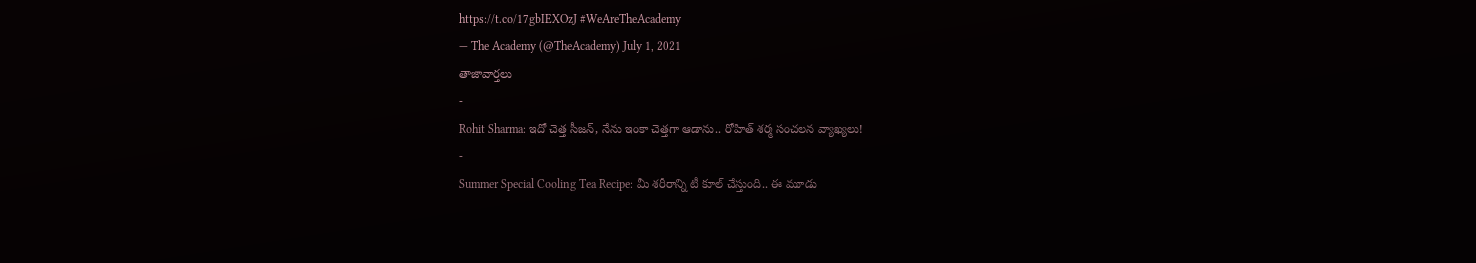https://t.co/17gbIEXOzJ #WeAreTheAcademy
— The Academy (@TheAcademy) July 1, 2021
తాజావార్తలు
-
Rohit Sharma: ఇదో చెత్త సీజన్, నేను ఇంకా చెత్తగా ఆడాను.. రోహిత్ శర్మ సంచలన వ్యాఖ్యలు!
-
Summer Special Cooling Tea Recipe: మీ శరీరాన్ని టీ కూల్ చేస్తుంది.. ఈ మూడు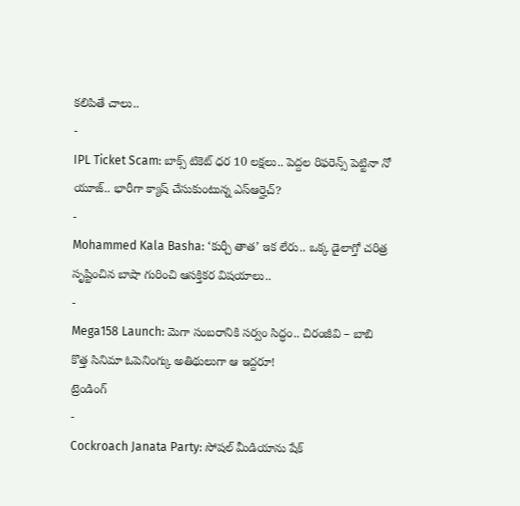కలిపితే చాలు..
-
IPL Ticket Scam: బాక్స్ టికెట్ ధర 10 లక్షలు.. పెద్దల రిఫరెన్స్ పెట్టినా నో యూజ్.. భారీగా క్యాష్ చేసుకుంటున్న ఎస్ఆర్హెచ్?
-
Mohammed Kala Basha: ‘కుర్చీ తాత’ ఇక లేరు.. ఒక్క డైలాగ్తో చరిత్ర సృష్టించిన బాషా గురించి ఆసక్తికర విషయాలు..
-
Mega158 Launch: మెగా సంబరానికి సర్వం సిద్ధం.. చిరంజీవి – బాబి కొత్త సినిమా ఓపెనింగ్కు అతిథులుగా ఆ ఇద్దరూ!
ట్రెండింగ్
-
Cockroach Janata Party: సోషల్ మీడియాను షేక్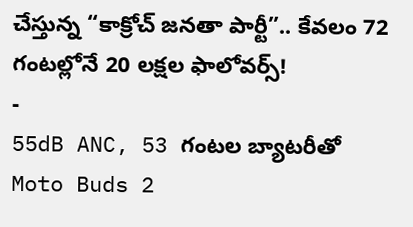చేస్తున్న “కాక్రోచ్ జనతా పార్టీ”.. కేవలం 72 గంటల్లోనే 20 లక్షల ఫాలోవర్స్!
-
55dB ANC, 53 గంటల బ్యాటరీతో Moto Buds 2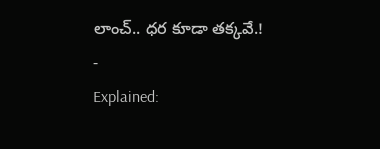లాంచ్.. ధర కూడా తక్కవే.!
-
Explained: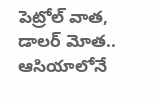పెట్రోల్ వాత, డాలర్ మోత.. ఆసియాలోనే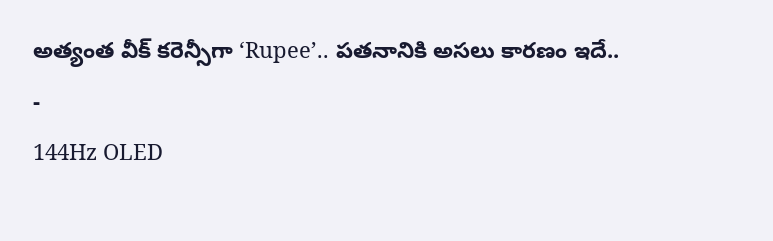అత్యంత వీక్ కరెన్సీగా ‘Rupee’.. పతనానికి అసలు కారణం ఇదే..
-
144Hz OLED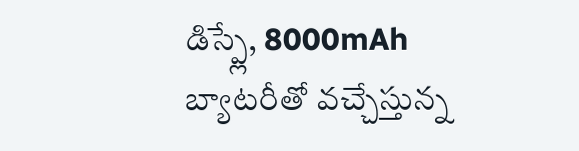డిస్ప్లే, 8000mAh బ్యాటరీతో వచ్చేస్తున్న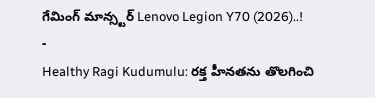గేమింగ్ మాన్స్టర్ Lenovo Legion Y70 (2026)..!
-
Healthy Ragi Kudumulu: రక్త హీనతను తొలగించి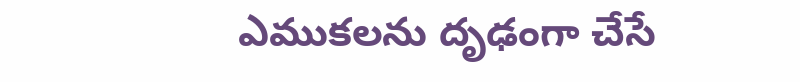ఎముకలను దృఢంగా చేసే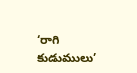‘రాగి కుడుములు’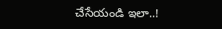చేసేయండి ఇలా..!